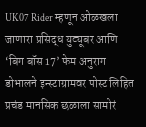UK07 Rider म्हणून ओळखला जाणारा प्रसिद्ध युट्यूबर आणि ‘बिग बॉस 17’ फेम अनुराग डोभालने इन्स्टाग्रामवर पोस्ट लिहित प्रचंड मानसिक छळाला सामोरं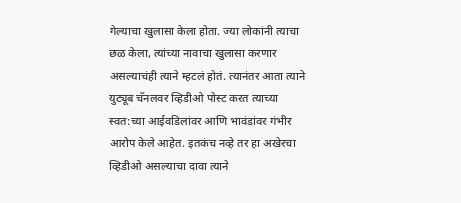गेल्याचा खुलासा केला होता. ज्या लोकांनी त्याचा छळ केला, त्यांच्या नावाचा खुलासा करणार असल्याचंही त्याने म्हटलं होतं. त्यानंतर आता त्याने युट्यूब चॅनलवर व्हिडीओ पोस्ट करत त्याच्या स्वत:च्या आईवडिलांवर आणि भावंडांवर गंभीर आरोप केले आहेत. इतकंच नव्हे तर हा अखेरचा व्हिडीओ असल्याचा दावा त्याने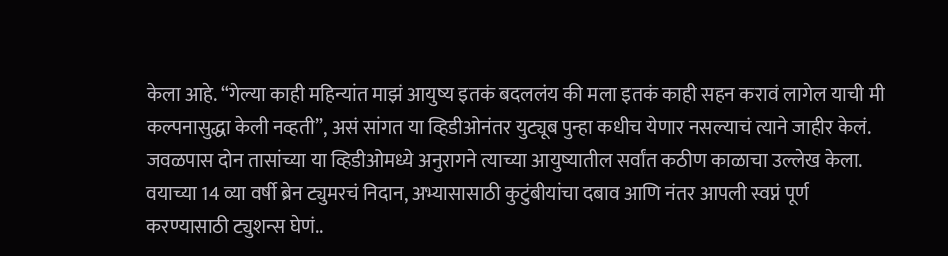केला आहे. “गेल्या काही महिन्यांत माझं आयुष्य इतकं बदललंय की मला इतकं काही सहन करावं लागेल याची मी कल्पनासुद्धा केली नव्हती”, असं सांगत या व्हिडीओनंतर युट्यूब पुन्हा कधीच येणार नसल्याचं त्याने जाहीर केलं.
जवळपास दोन तासांच्या या व्हिडीओमध्ये अनुरागने त्याच्या आयुष्यातील सर्वांत कठीण काळाचा उल्लेख केला. वयाच्या 14 व्या वर्षी ब्रेन ट्युमरचं निदान, अभ्यासासाठी कुटुंबीयांचा दबाव आणि नंतर आपली स्वप्नं पूर्ण करण्यासाठी ट्युशन्स घेणं..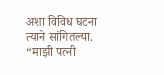अशा विविध घटना त्याने सांगितल्या. “माझी पत्नी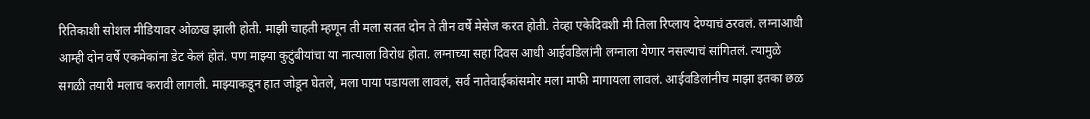रितिकाशी सोशल मीडियावर ओळख झाली होती. माझी चाहती म्हणून ती मला सतत दोन ते तीन वर्षे मेसेज करत होती. तेव्हा एकेदिवशी मी तिला रिप्लाय देण्याचं ठरवलं. लग्नाआधी आम्ही दोन वर्षे एकमेकांना डेट केलं होतं. पण माझ्या कुटुंबीयांचा या नात्याला विरोध होता. लग्नाच्या सहा दिवस आधी आईवडिलांनी लग्नाला येणार नसल्याचं सांगितलं. त्यामुळे सगळी तयारी मलाच करावी लागली. माझ्याकडून हात जोडून घेतले, मला पाया पडायला लावलं, सर्व नातेवाईकांसमोर मला माफी मागायला लावलं. आईवडिलांनीच माझा इतका छळ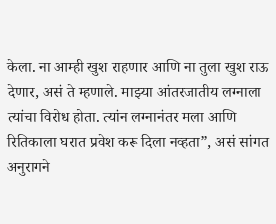केला. ना आम्ही खुश राहणार आणि ना तुला खुश राऊ देणार, असं ते म्हणाले. माझ्या आंतरजातीय लग्नाला त्यांचा विरोध होता. त्यांन लग्नानंतर मला आणि रितिकाला घरात प्रवेश करू दिला नव्हता”, असं सांगत अनुरागने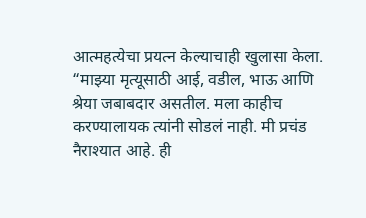आत्महत्येचा प्रयत्न केल्याचाही खुलासा केला.
“माझ्या मृत्यूसाठी आई, वडील, भाऊ आणि श्रेया जबाबदार असतील. मला काहीच करण्यालायक त्यांनी सोडलं नाही. मी प्रचंड नैराश्यात आहे. ही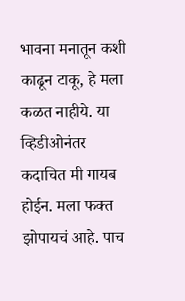भावना मनातून कशी काढून टाकू, हे मला कळत नाहीये. या व्हिडीओनंतर कदाचित मी गायब होईन. मला फक्त झोपायचं आहे. पाच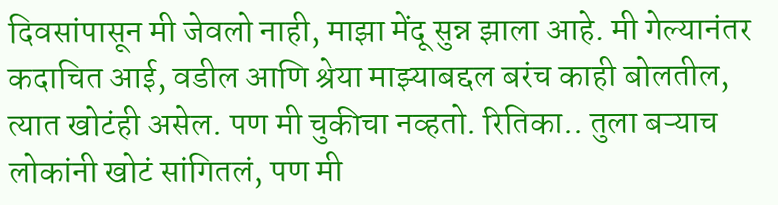दिवसांपासून मी जेवलो नाही, माझा मेंदू सुन्न झाला आहे. मी गेल्यानंतर कदाचित आई, वडील आणि श्रेया माझ्याबद्दल बरंच काही बोलतील, त्यात खोटंही असेल. पण मी चुकीचा नव्हतो. रितिका.. तुला बऱ्याच लोकांनी खोटं सांगितलं, पण मी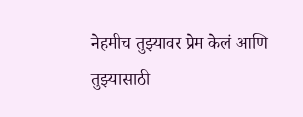नेहमीच तुझ्यावर प्रेम केलं आणि तुझ्यासाठी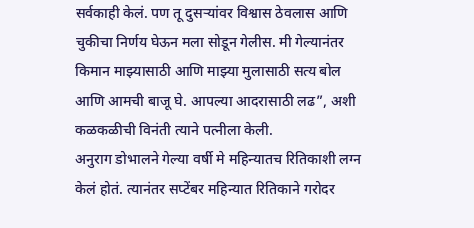सर्वकाही केलं. पण तू दुसऱ्यांवर विश्वास ठेवलास आणि चुकीचा निर्णय घेऊन मला सोडून गेलीस. मी गेल्यानंतर किमान माझ्यासाठी आणि माझ्या मुलासाठी सत्य बोल आणि आमची बाजू घे. आपल्या आदरासाठी लढ”, अशी कळकळीची विनंती त्याने पत्नीला केली.
अनुराग डोभालने गेल्या वर्षी मे महिन्यातच रितिकाशी लग्न केलं होतं. त्यानंतर सप्टेंबर महिन्यात रितिकाने गरोदर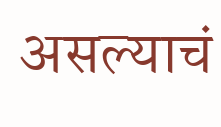असल्याचं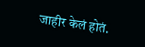जाहीर केलं होतं.